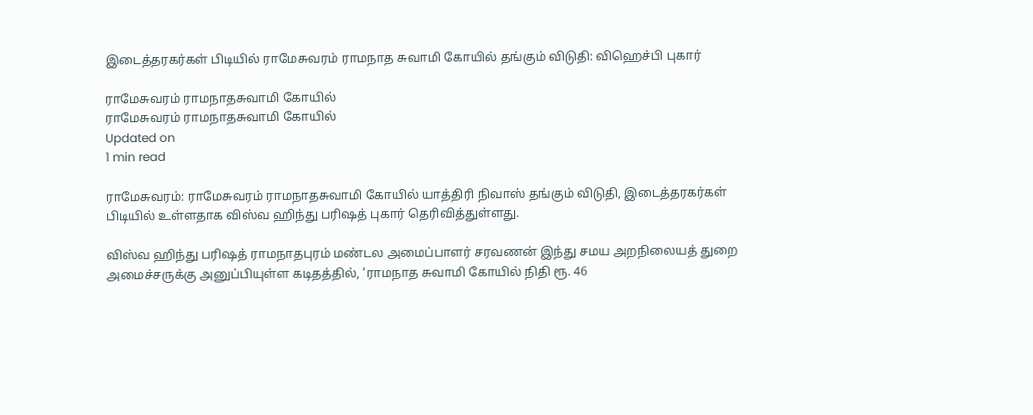இடைத்தரகர்கள் பிடியில் ராமேசுவரம் ராமநாத சுவாமி கோயில் தங்கும் விடுதி: விஹெச்பி புகார்

ராமேசுவரம் ராமநாதசுவாமி கோயில்
ராமேசுவரம் ராமநாதசுவாமி கோயில்
Updated on
1 min read

ராமேசுவரம்: ராமேசுவரம் ராமநாதசுவாமி கோயில் யாத்திரி நிவாஸ் தங்கும் விடுதி, இடைத்தரகர்கள் பிடியில் உள்ளதாக விஸ்வ ஹிந்து பரிஷத் புகார் தெரிவித்துள்ளது.

விஸ்வ ஹிந்து பரிஷத் ராமநாதபுரம் மண்டல அமைப்பாளர் சரவணன் இந்து சமய அறநிலையத் துறை அமைச்சருக்கு அனுப்பியுள்ள கடிதத்தில், ‘ராமநாத சுவாமி கோயில் நிதி ரூ. 46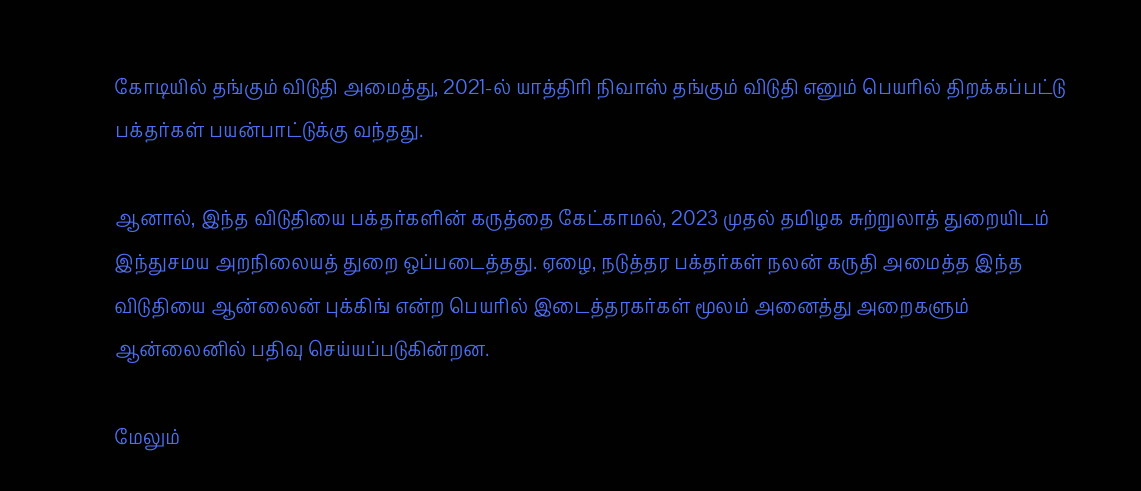கோடியில் தங்கும் விடுதி அமைத்து, 2021-ல் யாத்திரி நிவாஸ் தங்கும் விடுதி எனும் பெயரில் திறக்கப்பட்டு பக்தர்கள் பயன்பாட்டுக்கு வந்தது.

ஆனால், இந்த விடுதியை பக்தர்களின் கருத்தை கேட்காமல், 2023 முதல் தமிழக சுற்றுலாத் துறையிடம் இந்துசமய அறநிலையத் துறை ஒப்படைத்தது. ஏழை, நடுத்தர பக்தர்கள் நலன் கருதி அமைத்த இந்த விடுதியை ஆன்லைன் புக்கிங் என்ற பெயரில் இடைத்தரகர்கள் மூலம் அனைத்து அறைகளும் ஆன்லைனில் பதிவு செய்யப்படுகின்றன.

மேலும்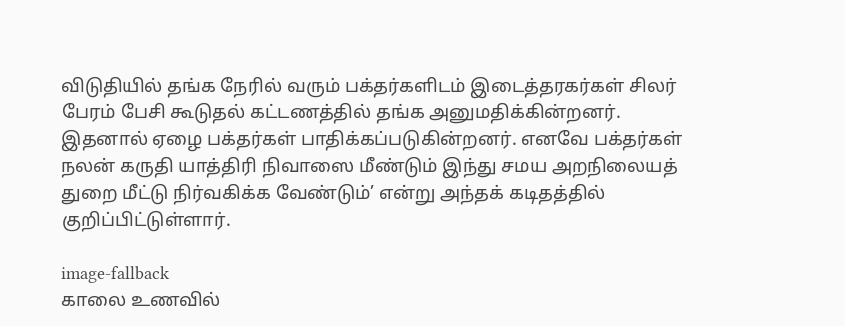விடுதியில் தங்க நேரில் வரும் பக்தர்களிடம் இடைத்தரகர்கள் சிலர் பேரம் பேசி கூடுதல் கட்டணத்தில் தங்க அனுமதிக்கின்றனர். இதனால் ஏழை பக்தர்கள் பாதிக்கப்படுகின்றனர். எனவே பக்தர்கள் நலன் கருதி யாத்திரி நிவாஸை மீண்டும் இந்து சமய அறநிலையத் துறை மீட்டு நிர்வகிக்க வேண்டும்’ என்று அந்தக் கடிதத்தில் குறிப்பிட்டுள்ளார்.

image-fallback
காலை உணவில்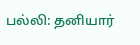பல்லி: தனியார்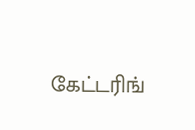கேட்டரிங்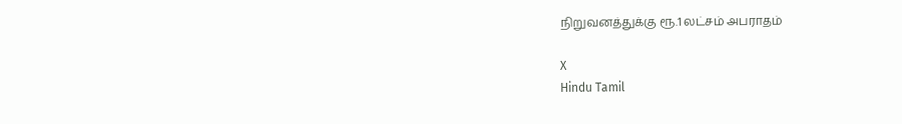நிறுவனத்துக்கு ரூ.1 லட்சம் அபராதம்

X
Hindu Tamil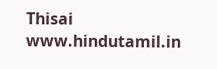Thisai
www.hindutamil.in